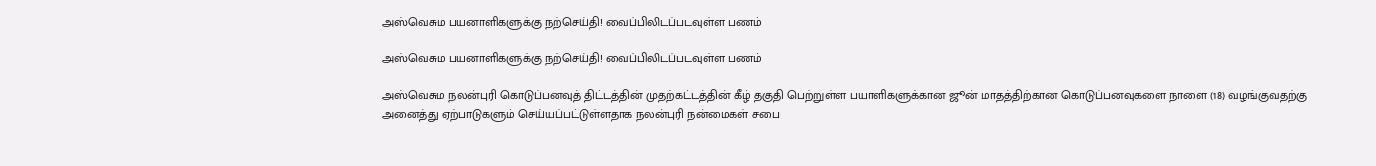அஸ்வெசும பயனாளிகளுக்கு நற்செய்தி! வைப்பிலிடப்படவுள்ள பணம்

அஸ்வெசும பயனாளிகளுக்கு நற்செய்தி! வைப்பிலிடப்படவுள்ள பணம்

அஸ்வெசும நலன்புரி கொடுப்பனவுத் திட்டத்தின் முதற்கட்டத்தின் கீழ் தகுதி பெற்றுள்ள பயாளிகளுக்கான ஜூன் மாதத்திற்கான கொடுப்பனவுகளை நாளை (18) வழங்குவதற்கு அனைத்து ஏற்பாடுகளும் செய்யப்பட்டுள்ளதாக நலன்புரி நன்மைகள் சபை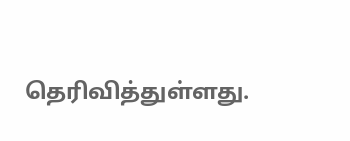தெரிவித்துள்ளது.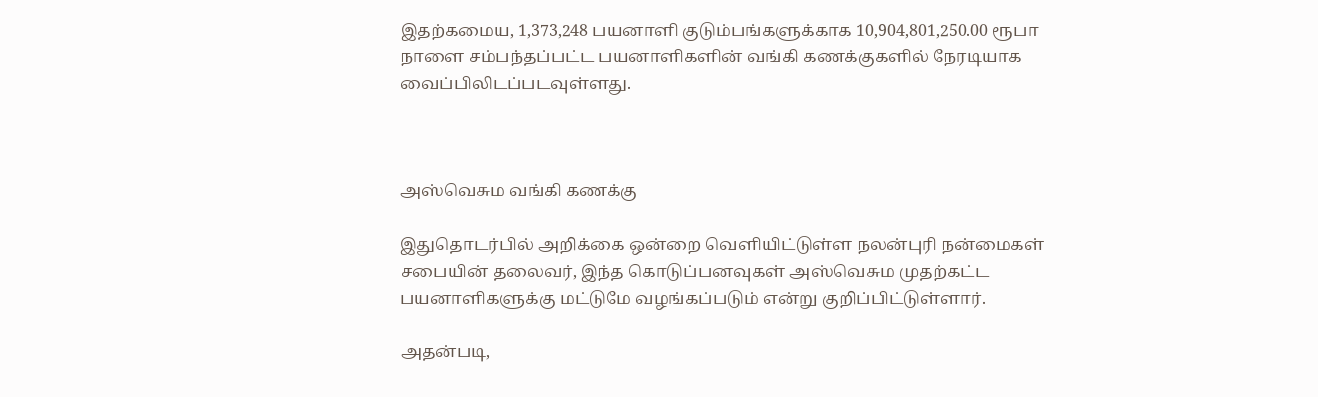இதற்கமைய, 1,373,248 பயனாளி குடும்பங்களுக்காக 10,904,801,250.00 ரூபா நாளை சம்பந்தப்பட்ட பயனாளிகளின் வங்கி கணக்குகளில் நேரடியாக வைப்பிலிடப்படவுள்ளது.



அஸ்வெசும வங்கி கணக்கு

இதுதொடர்பில் அறிக்கை ஒன்றை வெளியிட்டுள்ள நலன்புரி நன்மைகள் சபையின் தலைவர், இந்த கொடுப்பனவுகள் அஸ்வெசும முதற்கட்ட பயனாளிகளுக்கு மட்டுமே வழங்கப்படும் என்று குறிப்பிட்டுள்ளார்.

அதன்படி,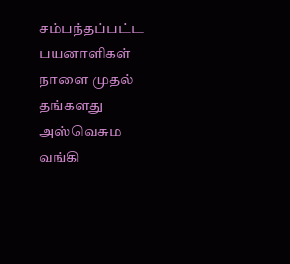சம்பந்தப்பட்ட பயனாளிகள் நாளை முதல் தங்களது அஸ்வெசும வங்கி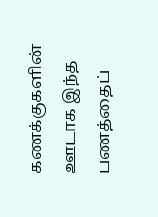கணக்குகளின் ஊடாக இந்த பணத்தைப்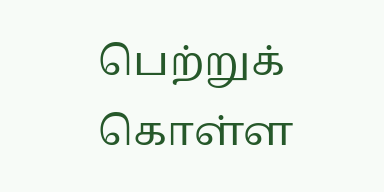பெற்றுக் கொள்ள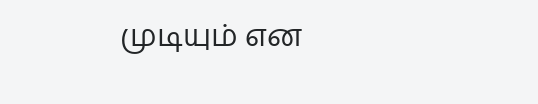முடியும் என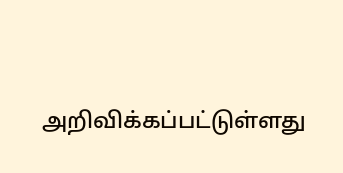அறிவிக்கப்பட்டுள்ளது